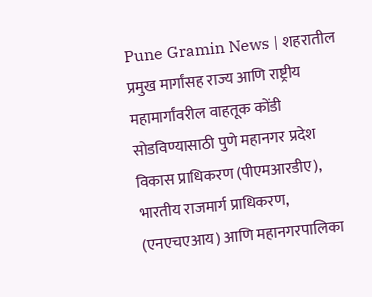Pune Gramin News | शहरातील प्रमुख मार्गांसह राज्य आणि राष्ट्रीय महामार्गांवरील वाहतूक कोंडी सोडविण्यासाठी पुणे महानगर प्रदेश विकास प्राधिकरण (पीएमआरडीए), भारतीय राजमार्ग प्राधिकरण, (एनएचएआय) आणि महानगरपालिका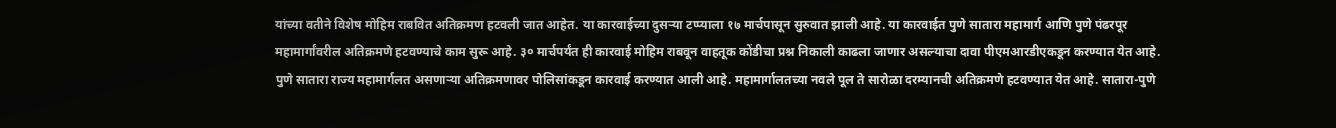यांच्या वतीने विशेष मोहिम राबवित अतिक्रमण हटवली जात आहेत. या कारवाईच्या दुसऱ्या टप्प्याला १७ मार्चपासून सुरुवात झाली आहे. या कारवाईत पुणे सातारा महामार्ग आणि पुणे पंढरपूर महामार्गांवरील अतिक्रमणे हटवण्याचे काम सुरू आहे. ३० मार्चपर्यंत ही कारवाई मोहिम राबवून वाहतूक कोंडीचा प्रश्न निकाली काढला जाणार असल्याचा दावा पीएमआरडीएकडून करण्यात येत आहे. पुणे सातारा राज्य महामार्गलत असणाऱ्या अतिक्रमणावर पोलिसांकडून कारवाई करण्यात आली आहे. महामार्गालतच्या नवले पूल ते सारोळा दरम्यानची अतिक्रमणे हटवण्यात येत आहे. सातारा-पुणे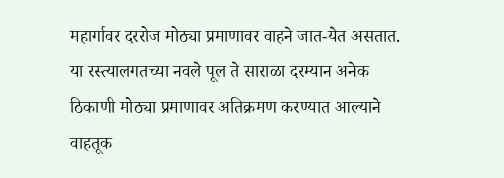महार्गावर दररोज मोठ्या प्रमाणावर वाहने जात-येत असतात. या रस्त्यालगतच्या नवले पूल ते साराळा दरम्यान अनेक ठिकाणी मोठ्या प्रमाणावर अतिक्रमण करण्यात आल्याने वाहतूक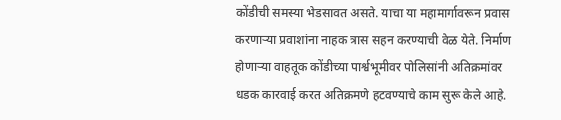कोंडीची समस्या भेडसावत असते. याचा या महामार्गावरून प्रवास करणाऱ्या प्रवाशांना नाहक त्रास सहन करण्याची वेळ येते. निर्माण होणाऱ्या वाहतूक कोंडीच्या पार्श्वभूमीवर पोलिसांनी अतिक्रमांवर धडक कारवाई करत अतिक्रमणे हटवण्याचे काम सुरू केले आहे.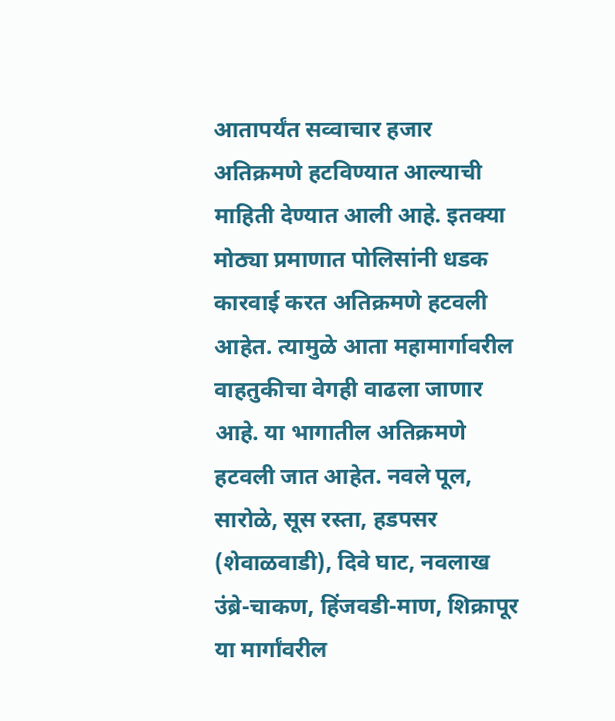आतापर्यंत सव्वाचार हजार अतिक्रमणे हटविण्यात आल्याची माहिती देण्यात आली आहे. इतक्या मोठ्या प्रमाणात पोलिसांनी धडक कारवाई करत अतिक्रमणे हटवली आहेत. त्यामुळे आता महामार्गावरील वाहतुकीचा वेगही वाढला जाणार आहे. या भागातील अतिक्रमणे हटवली जात आहेत. नवले पूल, सारोळे, सूस रस्ता, हडपसर (शेवाळवाडी), दिवे घाट, नवलाख उंब्रे-चाकण, हिंजवडी-माण, शिक्रापूर या मार्गांवरील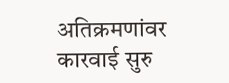अतिक्रमणांवर कारवाई सुरु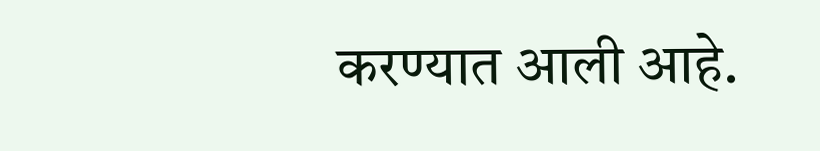करण्यात आली आहे.